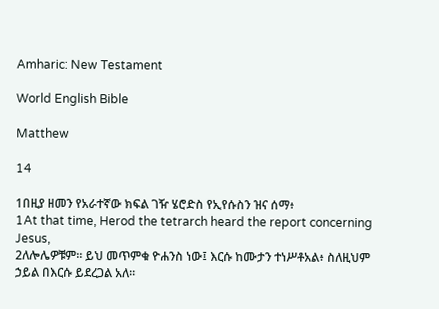Amharic: New Testament

World English Bible

Matthew

14

1በዚያ ዘመን የአራተኛው ክፍል ገዥ ሄሮድስ የኢየሱስን ዝና ሰማ፥
1At that time, Herod the tetrarch heard the report concerning Jesus,
2ለሎሌዎቹም። ይህ መጥምቁ ዮሐንስ ነው፤ እርሱ ከሙታን ተነሥቶአል፥ ስለዚህም ኃይል በእርሱ ይደረጋል አለ።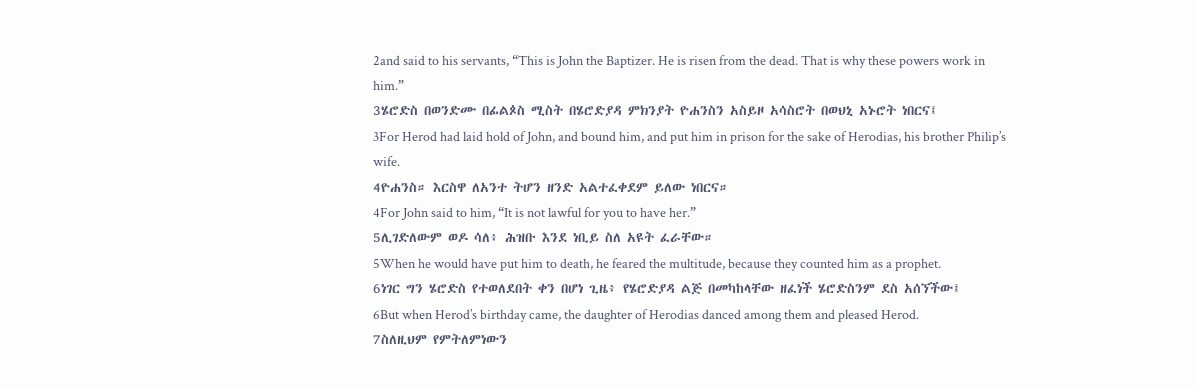2and said to his servants, “This is John the Baptizer. He is risen from the dead. That is why these powers work in him.”
3ሄሮድስ በወንድሙ በፊልጶስ ሚስት በሄሮድያዳ ምክንያት ዮሐንስን አስይዞ አሳስሮት በወህኒ አኑሮት ነበርና፤
3For Herod had laid hold of John, and bound him, and put him in prison for the sake of Herodias, his brother Philip’s wife.
4ዮሐንስ። እርስዋ ለአንተ ትሆን ዘንድ አልተፈቀደም ይለው ነበርና።
4For John said to him, “It is not lawful for you to have her.”
5ሊገድለውም ወዶ ሳለ፥ ሕዝቡ እንደ ነቢይ ስለ አዩት ፈራቸው።
5When he would have put him to death, he feared the multitude, because they counted him as a prophet.
6ነገር ግን ሄሮድስ የተወለደበት ቀን በሆነ ጊዜ፥ የሄሮድያዳ ልጅ በመካከላቸው ዘፈነች ሄሮድስንም ደስ አሰኘችው፤
6But when Herod’s birthday came, the daughter of Herodias danced among them and pleased Herod.
7ስለዚህም የምትለምነውን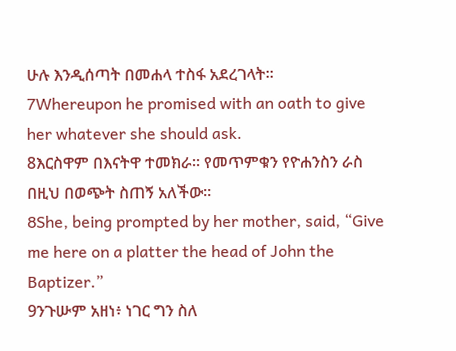ሁሉ እንዲሰጣት በመሐላ ተስፋ አደረገላት።
7Whereupon he promised with an oath to give her whatever she should ask.
8እርስዋም በእናትዋ ተመክራ። የመጥምቁን የዮሐንስን ራስ በዚህ በወጭት ስጠኝ አለችው።
8She, being prompted by her mother, said, “Give me here on a platter the head of John the Baptizer.”
9ንጉሡም አዘነ፥ ነገር ግን ስለ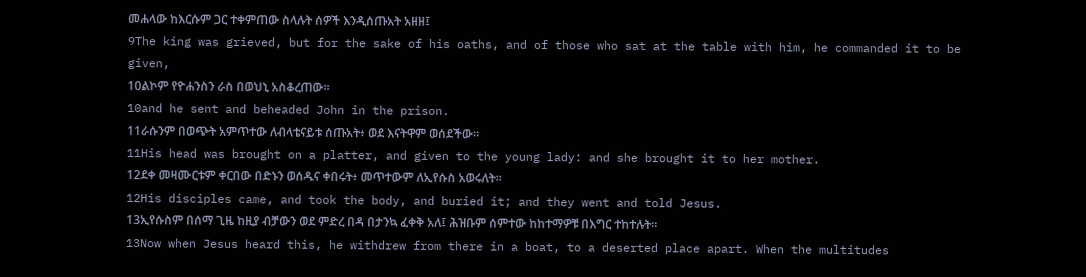መሐላው ከእርሱም ጋር ተቀምጠው ስላሉት ሰዎች እንዲሰጡአት አዘዘ፤
9The king was grieved, but for the sake of his oaths, and of those who sat at the table with him, he commanded it to be given,
10ልኮም የዮሐንስን ራስ በወህኒ አስቆረጠው።
10and he sent and beheaded John in the prison.
11ራሱንም በወጭት አምጥተው ለብላቴናይቱ ሰጡአት፥ ወደ እናትዋም ወሰደችው።
11His head was brought on a platter, and given to the young lady: and she brought it to her mother.
12ደቀ መዛሙርቱም ቀርበው በድኑን ወሰዱና ቀበሩት፥ መጥተውም ለኢየሱስ አወሩለት።
12His disciples came, and took the body, and buried it; and they went and told Jesus.
13ኢየሱስም በሰማ ጊዜ ከዚያ ብቻውን ወደ ምድረ በዳ በታንኳ ፈቀቅ አለ፤ ሕዝቡም ሰምተው ከከተማዎቹ በእግር ተከተሉት።
13Now when Jesus heard this, he withdrew from there in a boat, to a deserted place apart. When the multitudes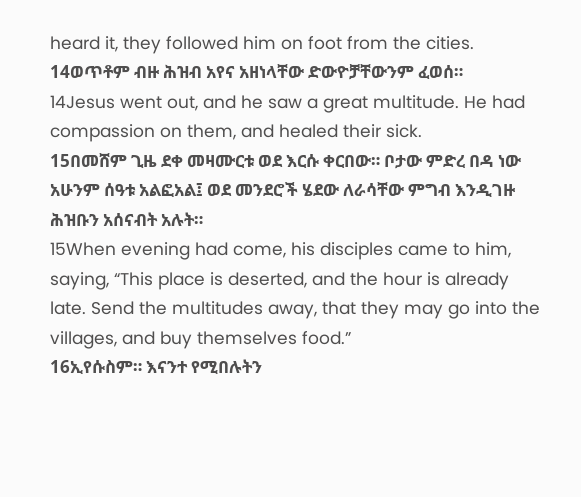heard it, they followed him on foot from the cities.
14ወጥቶም ብዙ ሕዝብ አየና አዘነላቸው ድውዮቻቸውንም ፈወሰ።
14Jesus went out, and he saw a great multitude. He had compassion on them, and healed their sick.
15በመሸም ጊዜ ደቀ መዛሙርቱ ወደ እርሱ ቀርበው። ቦታው ምድረ በዳ ነው አሁንም ሰዓቱ አልፎአል፤ ወደ መንደሮች ሄደው ለራሳቸው ምግብ እንዲገዙ ሕዝቡን አሰናብት አሉት።
15When evening had come, his disciples came to him, saying, “This place is deserted, and the hour is already late. Send the multitudes away, that they may go into the villages, and buy themselves food.”
16ኢየሱስም። እናንተ የሚበሉትን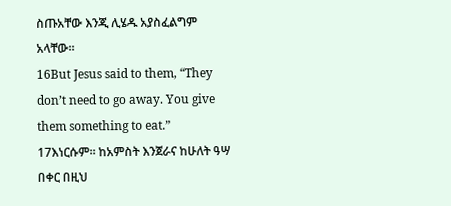ስጡአቸው እንጂ ሊሄዱ አያስፈልግም አላቸው።
16But Jesus said to them, “They don’t need to go away. You give them something to eat.”
17እነርሱም። ከአምስት እንጀራና ከሁለት ዓሣ በቀር በዚህ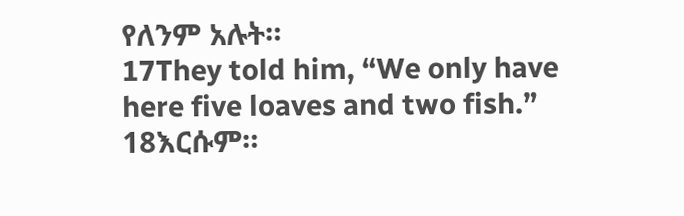የለንም አሉት።
17They told him, “We only have here five loaves and two fish.”
18እርሱም።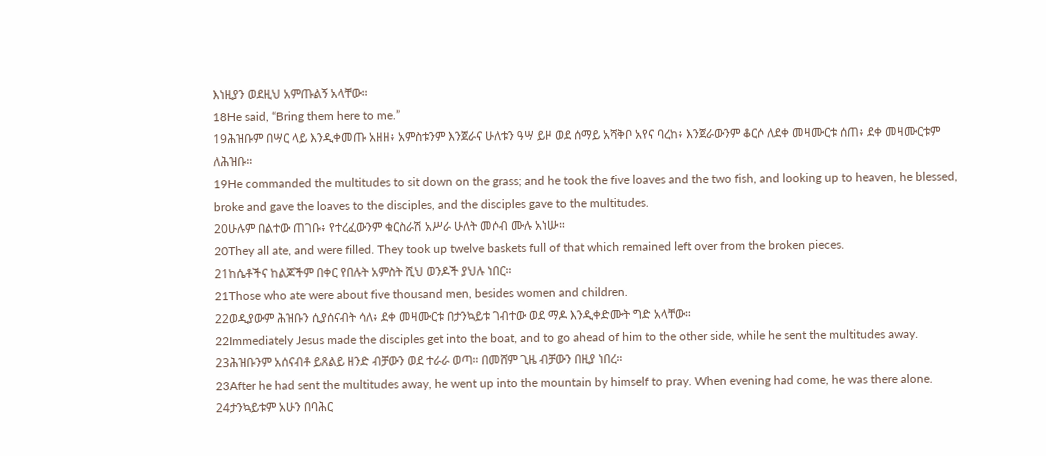እነዚያን ወደዚህ አምጡልኝ አላቸው።
18He said, “Bring them here to me.”
19ሕዝቡም በሣር ላይ እንዲቀመጡ አዘዘ፥ አምስቱንም እንጀራና ሁለቱን ዓሣ ይዞ ወደ ሰማይ አሻቅቦ አየና ባረከ፥ እንጀራውንም ቆርሶ ለደቀ መዛሙርቱ ሰጠ፥ ደቀ መዛሙርቱም ለሕዝቡ።
19He commanded the multitudes to sit down on the grass; and he took the five loaves and the two fish, and looking up to heaven, he blessed, broke and gave the loaves to the disciples, and the disciples gave to the multitudes.
20ሁሉም በልተው ጠገቡ፥ የተረፈውንም ቁርስራሽ አሥራ ሁለት መሶብ ሙሉ አነሡ።
20They all ate, and were filled. They took up twelve baskets full of that which remained left over from the broken pieces.
21ከሴቶችና ከልጆችም በቀር የበሉት አምስት ሺህ ወንዶች ያህሉ ነበር።
21Those who ate were about five thousand men, besides women and children.
22ወዲያውም ሕዝቡን ሲያሰናብት ሳለ፥ ደቀ መዛሙርቱ በታንኳይቱ ገብተው ወደ ማዶ እንዲቀድሙት ግድ አላቸው።
22Immediately Jesus made the disciples get into the boat, and to go ahead of him to the other side, while he sent the multitudes away.
23ሕዝቡንም አሰናብቶ ይጸልይ ዘንድ ብቻውን ወደ ተራራ ወጣ። በመሸም ጊዜ ብቻውን በዚያ ነበረ።
23After he had sent the multitudes away, he went up into the mountain by himself to pray. When evening had come, he was there alone.
24ታንኳይቱም አሁን በባሕር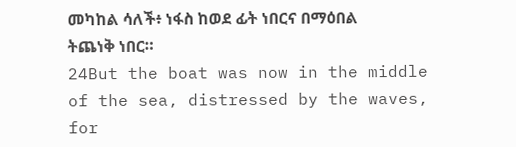መካከል ሳለች፥ ነፋስ ከወደ ፊት ነበርና በማዕበል ትጨነቅ ነበር።
24But the boat was now in the middle of the sea, distressed by the waves, for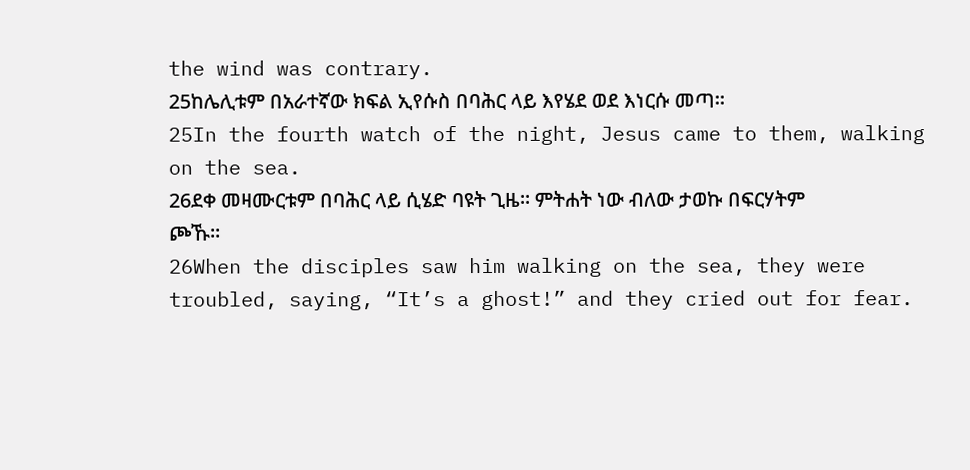the wind was contrary.
25ከሌሊቱም በአራተኛው ክፍል ኢየሱስ በባሕር ላይ እየሄደ ወደ እነርሱ መጣ።
25In the fourth watch of the night, Jesus came to them, walking on the sea.
26ደቀ መዛሙርቱም በባሕር ላይ ሲሄድ ባዩት ጊዜ። ምትሐት ነው ብለው ታወኩ በፍርሃትም ጮኹ።
26When the disciples saw him walking on the sea, they were troubled, saying, “It’s a ghost!” and they cried out for fear.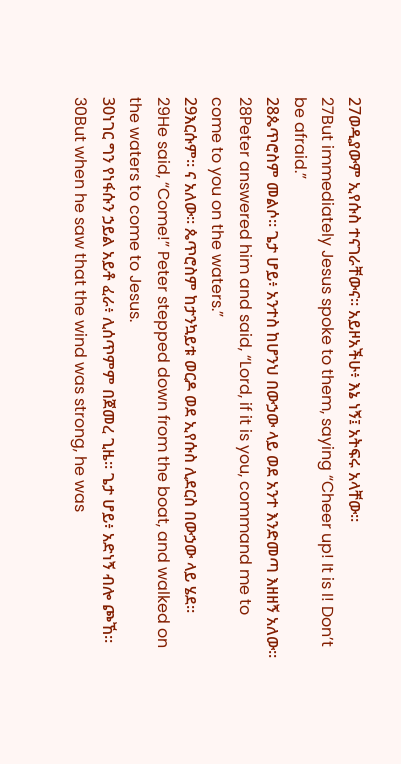27ወዲያውም ኢየሱስ ተናገራቸውና። አይዞአችሁ፥ እኔ ነኝ፤ አትፍሩ አላቸው።
27But immediately Jesus spoke to them, saying “Cheer up! It is I! Don’t be afraid.”
28ጴጥሮስም መልሶ። ጌታ ሆይ፥ አንተስ ከሆንህ በውኃው ላይ ወደ አንተ እንድመጣ እዘዘኝ አለው።
28Peter answered him and said, “Lord, if it is you, command me to come to you on the waters.”
29እርሱም። ና አለው። ጴጥሮስም ከታንኳይቱ ወርዶ ወደ ኢየሱስ ሊደርስ በውኃው ላይ ሄደ።
29He said, “Come!” Peter stepped down from the boat, and walked on the waters to come to Jesus.
30ነገር ግን የነፋሱን ኃይል አይቶ ፈራ፥ ሊሰጥምም በጀመረ ጊዜ። ጌታ ሆይ፥ አድነኝ ብሎ ጮኸ።
30But when he saw that the wind was strong, he was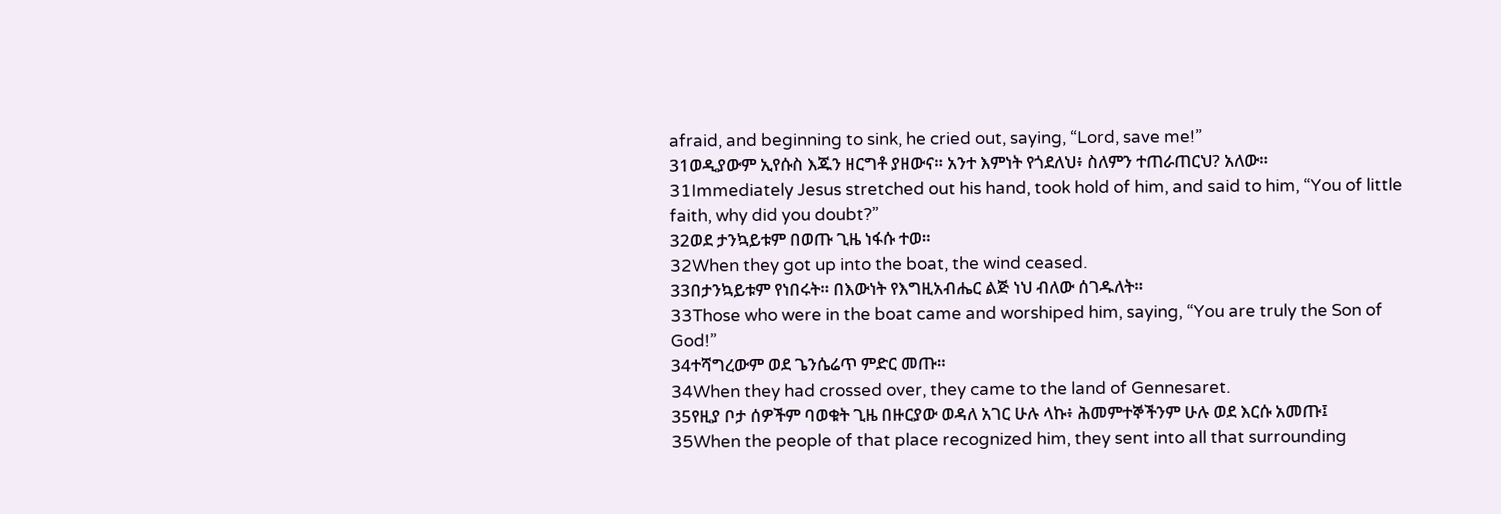afraid, and beginning to sink, he cried out, saying, “Lord, save me!”
31ወዲያውም ኢየሱስ እጁን ዘርግቶ ያዘውና። አንተ እምነት የጎደለህ፥ ስለምን ተጠራጠርህ? አለው።
31Immediately Jesus stretched out his hand, took hold of him, and said to him, “You of little faith, why did you doubt?”
32ወደ ታንኳይቱም በወጡ ጊዜ ነፋሱ ተወ።
32When they got up into the boat, the wind ceased.
33በታንኳይቱም የነበሩት። በእውነት የእግዚአብሔር ልጅ ነህ ብለው ሰገዱለት።
33Those who were in the boat came and worshiped him, saying, “You are truly the Son of God!”
34ተሻግረውም ወደ ጌንሴሬጥ ምድር መጡ።
34When they had crossed over, they came to the land of Gennesaret.
35የዚያ ቦታ ሰዎችም ባወቁት ጊዜ በዙርያው ወዳለ አገር ሁሉ ላኩ፥ ሕመምተኞችንም ሁሉ ወደ እርሱ አመጡ፤
35When the people of that place recognized him, they sent into all that surrounding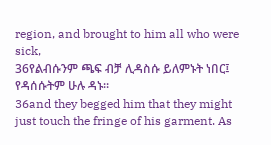region, and brought to him all who were sick,
36የልብሱንም ጫፍ ብቻ ሊዳስሱ ይለምኑት ነበር፤ የዳሰሱትም ሁሉ ዳኑ።
36and they begged him that they might just touch the fringe of his garment. As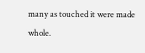many as touched it were made whole.